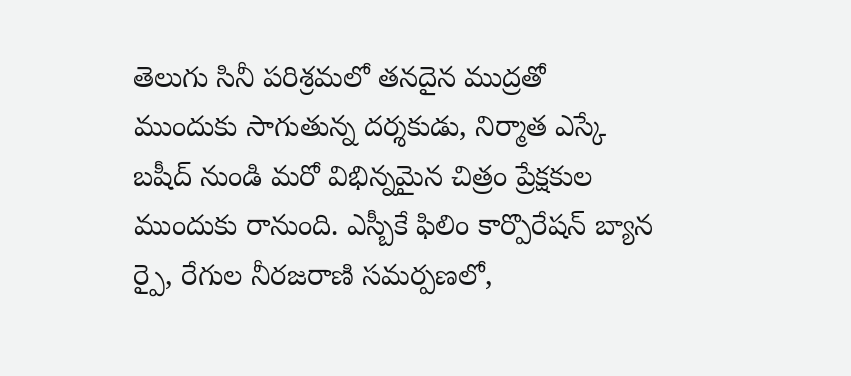తెలుగు సినీ పరిశ్రమలో తనదైన ముద్రతో ముందుకు సాగుతున్న దర్శకుడు, నిర్మాత ఎస్కే బషీద్ నుండి మరో విభిన్నమైన చిత్రం ప్రేక్షకుల ముందుకు రానుంది. ఎస్బీకే ఫిలిం కార్పొరేషన్ బ్యాన ర్పై, రేగుల నీరజరాణి సమర్పణలో,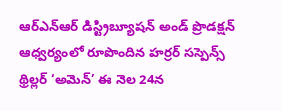ఆర్ఎన్ఆర్ డిస్ట్రిబ్యూషన్ అండ్ ప్రొడక్షన్ ఆధ్వర్యంలో రూపొందిన హర్రర్ సస్పెన్స్ థ్రిల్లర్ ‘అమెన్’ ఈ నెల 24న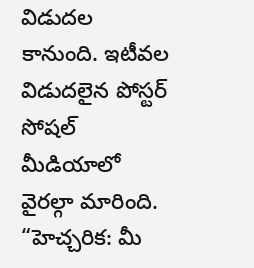విడుదల కానుంది. ఇటీవల విడుదలైన పోస్టర్ సోషల్ మీడియాలో వైరల్గా మారింది. “హెచ్చరిక: మీ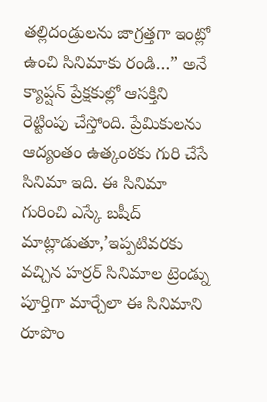తల్లిదండ్రులను జాగ్రత్తగా ఇంట్లో ఉంచి సినిమాకు రండి…” అనే క్యాప్షన్ ప్రేక్షకుల్లో ఆసక్తిని రెట్టింపు చేస్తోంది. ప్రేమికులను ఆద్యంతం ఉత్కంఠకు గురి చేసే సినిమా ఇది. ఈ సినిమా గురించి ఎస్కే బషీద్ మాట్లాడుతూ,’ఇప్పటివరకు వచ్చిన హర్రర్ సినిమాల ట్రెండ్ను పూర్తిగా మార్చేలా ఈ సినిమాని రూపొం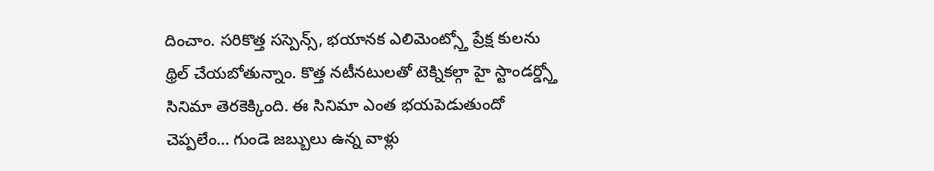దించాం. సరికొత్త సస్పెన్స్, భయానక ఎలిమెంట్స్తో ప్రేక్ష కులను థ్రిల్ చేయబోతున్నాం. కొత్త నటీనటులతో టెక్నికల్గా హై స్టాండర్డ్స్తో సినిమా తెరకెక్కింది. ఈ సినిమా ఎంత భయపెడుతుందో చెప్పలేం… గుండె జబ్బులు ఉన్న వాళ్లు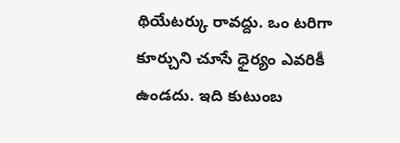థియేటర్కు రావద్దు. ఒం టరిగా కూర్చుని చూసే ధైర్యం ఎవరికీ ఉండదు. ఇది కుటుంబ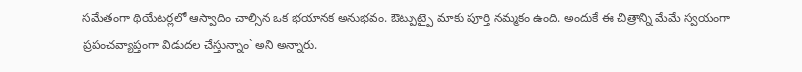సమేతంగా థియేటర్లలో ఆస్వాదిం చాల్సిన ఒక భయానక అనుభవం. ఔట్పుట్పై మాకు పూర్తి నమ్మకం ఉంది. అందుకే ఈ చిత్రాన్ని మేమే స్వయంగా ప్రపంచవ్యాప్తంగా విడుదల చేస్తున్నాం` అని అన్నారు.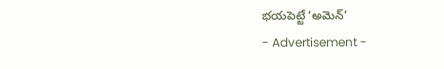భయపెట్టే ‘అమెన్’
- Advertisement -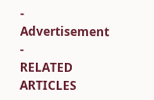- Advertisement -
RELATED ARTICLES